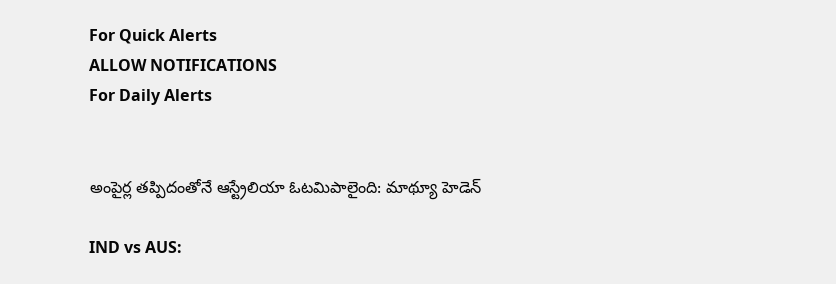For Quick Alerts
ALLOW NOTIFICATIONS
For Daily Alerts


అంపైర్ల తప్పిదంతోనే ఆస్ట్రేలియా ఓటమిపాలైంది: మాథ్యూ హెడెన్

IND vs AUS: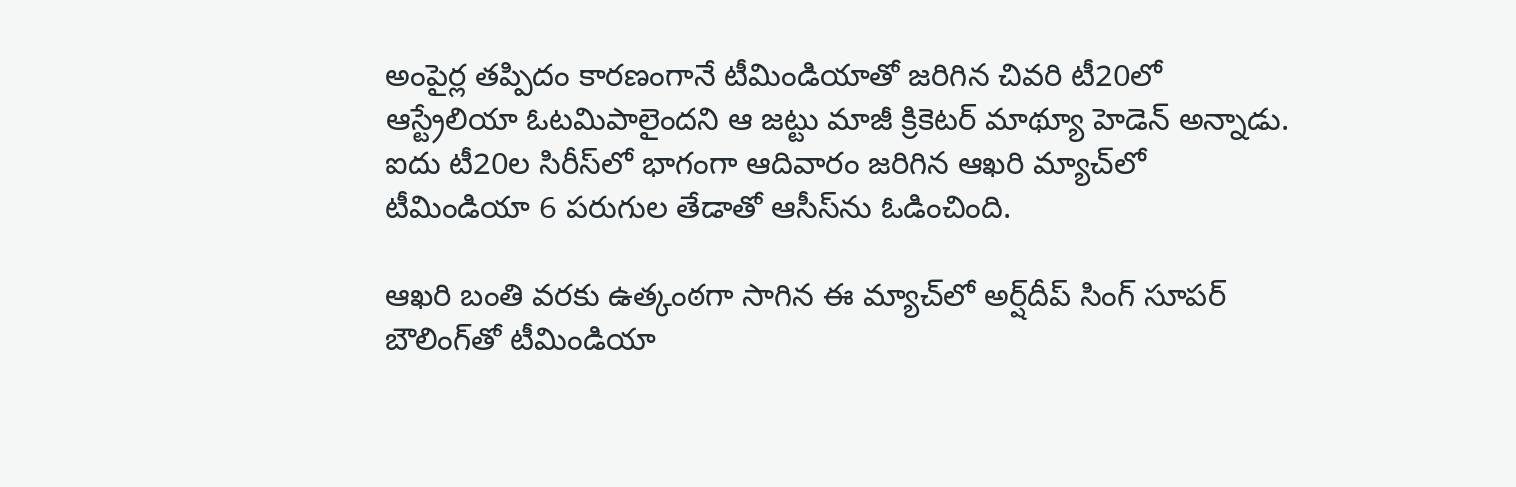అంపైర్ల తప్పిదం కారణంగానే టీమిండియాతో జరిగిన చివరి టీ20లో ఆస్ట్రేలియా ఓటమిపాలైందని ఆ జట్టు మాజీ క్రికెటర్ మాథ్యూ హెడెన్ అన్నాడు. ఐదు టీ20ల సిరీస్‌లో భాగంగా ఆదివారం జరిగిన ఆఖరి మ్యాచ్‌లో టీమిండియా 6 పరుగుల తేడాతో ఆసీస్‌ను ఓడించింది.

ఆఖరి బంతి వరకు ఉత్కంఠగా సాగిన ఈ మ్యాచ్‌లో అర్ష్‌దీప్ సింగ్ సూపర్ బౌలింగ్‌తో టీమిండియా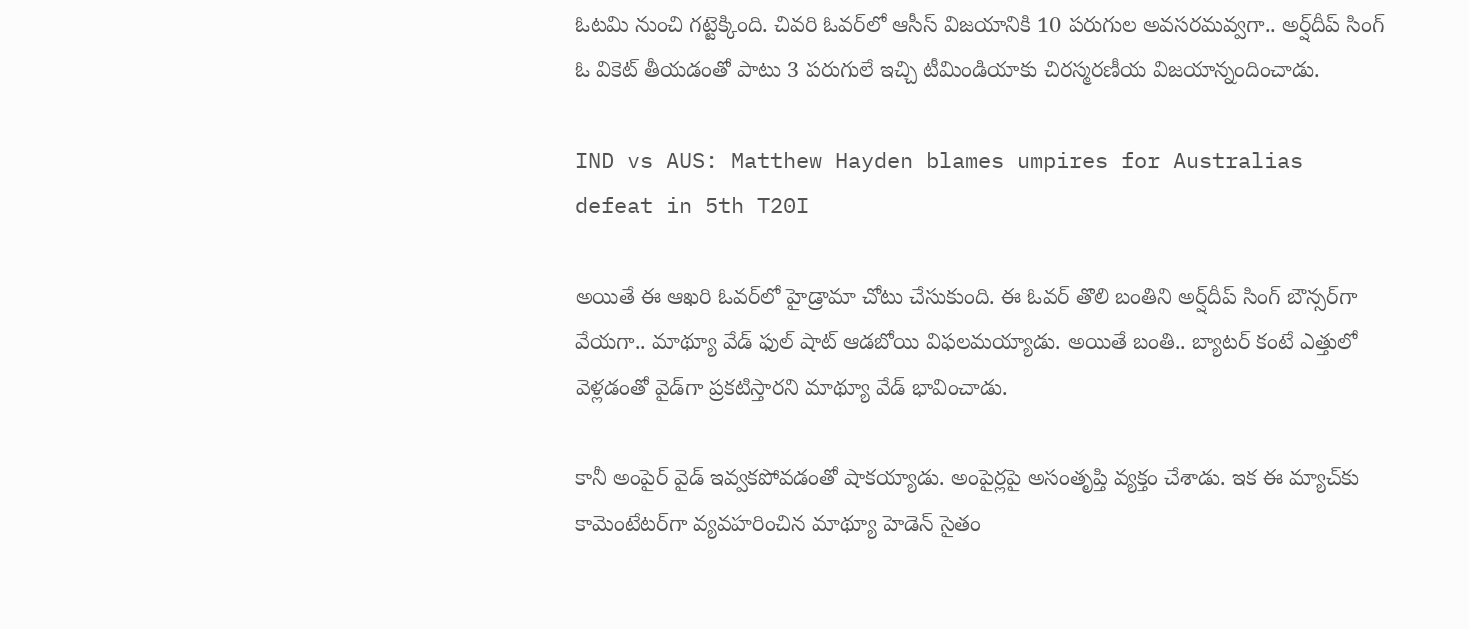ఓటమి నుంచి గట్టెక్కింది. చివరి ఓవర్‌లో ఆసీస్ విజయానికి 10 పరుగుల అవసరమవ్వగా.. అర్ష్‌దీప్ సింగ్ ఓ వికెట్ తీయడంతో పాటు 3 పరుగులే ఇచ్చి టీమిండియాకు చిరస్మరణీయ విజయాన్నందించాడు.

IND vs AUS: Matthew Hayden blames umpires for Australias defeat in 5th T20I

అయితే ఈ ఆఖరి ఓవర్‌లో హైడ్రామా చోటు చేసుకుంది. ఈ ఓవర్ తొలి బంతిని అర్ష్‌దీప్ సింగ్ బౌన్సర్‌గా వేయగా.. మాథ్యూ వేడ్ ఫుల్ షాట్ ఆడబోయి విఫలమయ్యాడు. అయితే బంతి.. బ్యాటర్ కంటే ఎత్తులో వెళ్లడంతో వైడ్‌గా ప్రకటిస్తారని మాథ్యూ వేడ్ భావించాడు.

కానీ అంపైర్ వైడ్ ఇవ్వకపోవడంతో షాకయ్యాడు. అంపైర్లపై అసంతృప్తి వ్యక్తం చేశాడు. ఇక ఈ మ్యాచ్‌కు కామెంటేటర్‌గా వ్యవహరించిన మాథ్యూ హెడెన్ సైతం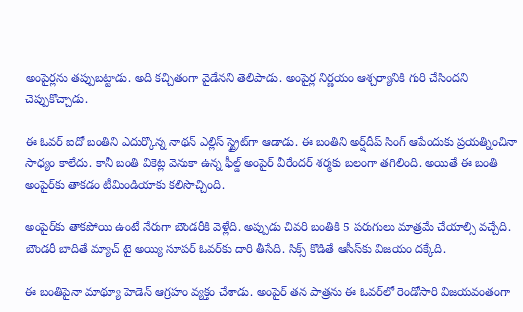అంపైర్లను తప్పుబట్టాడు. అది కచ్చితంగా వైడేనని తెలిపాడు. అంపైర్ల నిర్ణయం ఆశ్చర్యానికి గురి చేసిందని చెప్పుకొచ్చాడు.

ఈ ఓవర్ ఐదో బంతిని ఎదుర్కొన్న నాథన్ ఎల్లిస్ స్ట్రైట్‌గా ఆడాడు. ఈ బంతిని అర్ష్‌దీప్ సింగ్ ఆపేందుకు ప్రయత్నించినా సాధ్యం కాలేదు. కానీ బంతి వికెట్ల వెనుకా ఉన్న ఫీల్డ్ అంపైర్ వీరేందర్ శర్మకు బలంగా తగిలింది. అయితే ఈ బంతి అంపైర్‌కు తాకడం టీమిండియాకు కలిసొచ్చింది.

అంపైర్‌కు తాకపోయి ఉంటే నేరుగా బౌండరీకి వెళ్లేది. అప్పుడు చివరి బంతికి 5 పరుగులు మాత్రమే చేయాల్సి వచ్చేది. బౌండరీ బాదితే మ్యాచ్ టై అయ్యి సూపర్ ఓవర్‌కు దారి తీసేది. సిక్స్ కొడితే ఆసీస్‌కు విజయం దక్కేది.

ఈ బంతిపైనా మాథ్యూ హెడెన్ ఆగ్రహం వ్యక్తం చేశాడు. అంపైర్ తన పాత్రను ఈ ఓవర్‌లో రెండోసారి విజయవంతంగా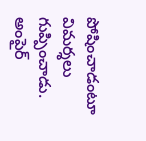పోషించాడంటూ విమర్శలు గుప్పించాడు. అంపైర్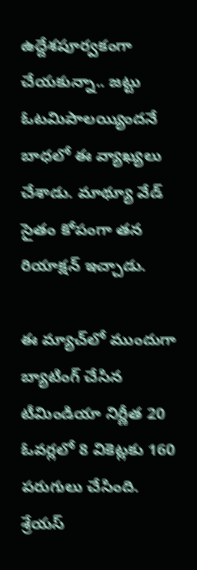ఉద్దేశపూర్వకంగా చేయకున్నా.. జట్టు ఓటమిపాలయ్యిందనే బాధలో ఈ వ్యాఖ్యలు చేశాడు. మాథ్యూ వేడ్ సైతం కోపంగా తన రియాక్షన్ ఇచ్చాడు.

ఈ మ్యాచ్‌లో ముందుగా బ్యాటింగ్ చేసిన టీమిండియా నిర్ణీత 20 ఓవర్లలో 8 వికెట్లకు 160 పరుగులు చేసింది. శ్రేయస్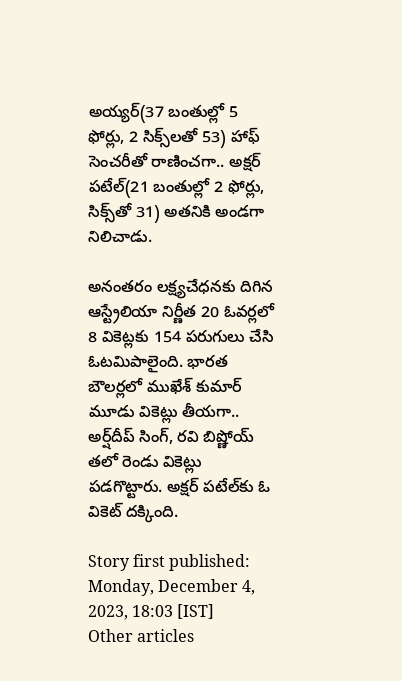అయ్యర్(37 బంతుల్లో 5 ఫోర్లు, 2 సిక్స్‌లతో 53) హాఫ్ సెంచరీతో రాణించగా.. అక్షర్ పటేల్(21 బంతుల్లో 2 ఫోర్లు, సిక్స్‌తో 31) అతనికి అండగా నిలిచాడు.

అనంతరం లక్ష్యచేధనకు దిగిన ఆస్ట్రేలియా నిర్ణీత 20 ఓవర్లలో 8 వికెట్లకు 154 పరుగులు చేసి ఓటమిపాలైంది. భారత బౌలర్లలో ముఖేశ్ కుమార్ మూడు వికెట్లు తీయగా.. అర్ష్‌దీప్ సింగ్, రవి బిష్ణోయ్ తలో రెండు వికెట్లు పడగొట్టారు. అక్షర్ పటేల్‌కు ఓ వికెట్ దక్కింది.

Story first published: Monday, December 4, 2023, 18:03 [IST]
Other articles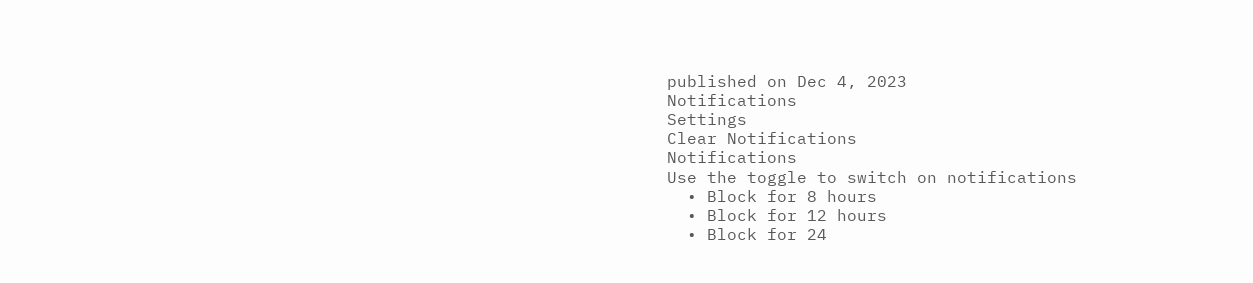published on Dec 4, 2023
Notifications
Settings
Clear Notifications
Notifications
Use the toggle to switch on notifications
  • Block for 8 hours
  • Block for 12 hours
  • Block for 24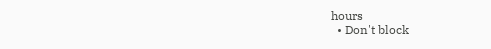hours
  • Don't block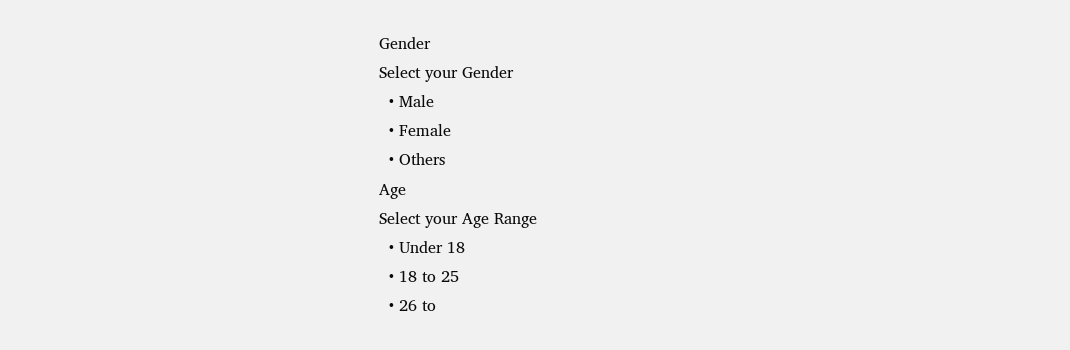Gender
Select your Gender
  • Male
  • Female
  • Others
Age
Select your Age Range
  • Under 18
  • 18 to 25
  • 26 to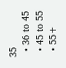35
  • 36 to 45
  • 45 to 55
  • 55+